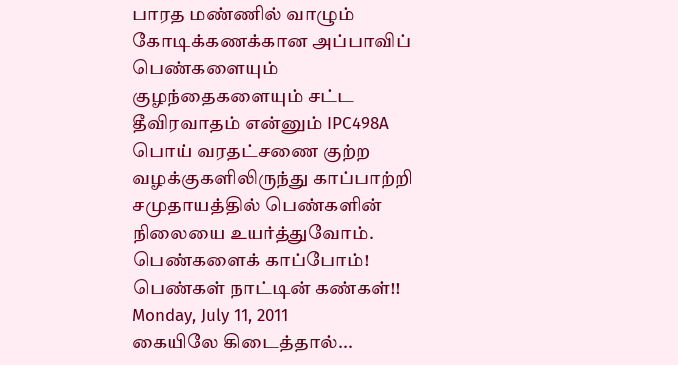பாரத மண்ணில் வாழும் கோடிக்கணக்கான அப்பாவிப் பெண்களையும் குழந்தைகளையும் சட்ட தீவிரவாதம் என்னும் IPC498A பொய் வரதட்சணை குற்ற வழக்குகளிலிருந்து காப்பாற்றி சமுதாயத்தில் பெண்களின் நிலையை உயர்த்துவோம். பெண்களைக் காப்போம்! பெண்கள் நாட்டின் கண்கள்!!
Monday, July 11, 2011
கையிலே கிடைத்தால்...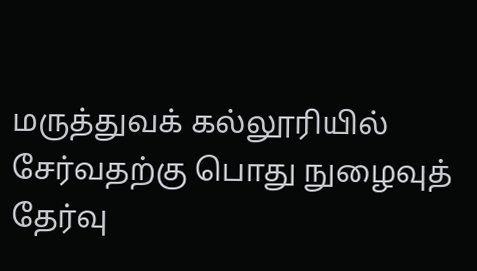மருத்துவக் கல்லூரியில் சேர்வதற்கு பொது நுழைவுத் தேர்வு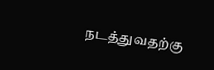நடத்துவதற்கு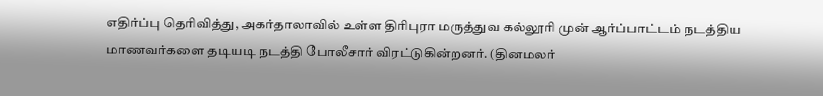எதிர்ப்பு தெரிவித்து, அகர்தாலாவில் உள்ள திரிபுரா மருத்துவ கல்லூரி முன் ஆர்ப்பாட்டம் நடத்திய மாணவர்களை தடியடி நடத்தி போலீசார் விரட்டுகின்றனர். (தினமலர்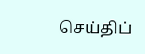செய்திப்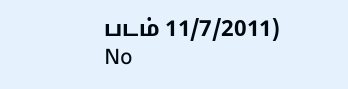படம் 11/7/2011)
No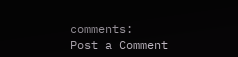comments:
Post a Comment